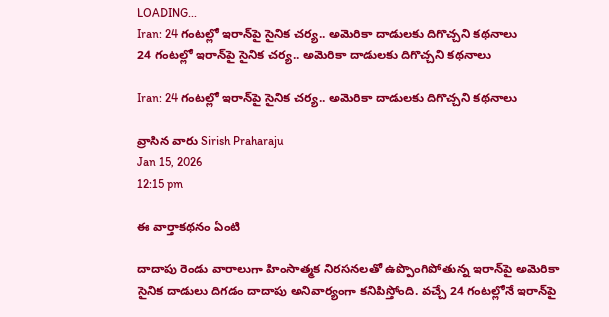LOADING...
Iran: 24 గంటల్లో ఇరాన్‌పై సైనిక చర్య.. అమెరికా దాడులకు దిగొచ్చని కథనాలు
24 గంటల్లో ఇరాన్‌పై సైనిక చర్య.. అమెరికా దాడులకు దిగొచ్చని కథనాలు

Iran: 24 గంటల్లో ఇరాన్‌పై సైనిక చర్య.. అమెరికా దాడులకు దిగొచ్చని కథనాలు

వ్రాసిన వారు Sirish Praharaju
Jan 15, 2026
12:15 pm

ఈ వార్తాకథనం ఏంటి

దాదాపు రెండు వారాలుగా హింసాత్మక నిరసనలతో ఉప్పొంగిపోతున్న ఇరాన్‌పై అమెరికా సైనిక దాడులు దిగడం దాదాపు అనివార్యంగా కనిపిస్తోంది. వచ్చే 24 గంటల్లోనే ఇరాన్‌పై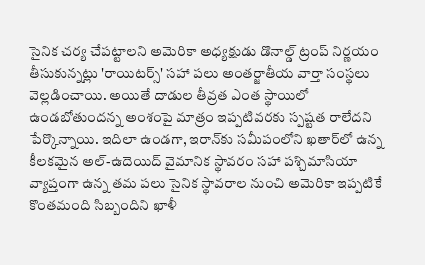సైనిక చర్య చేపట్టాలని అమెరికా అధ్యక్షుడు డొనాల్డ్‌ ట్రంప్‌ నిర్ణయం తీసుకున్నట్లు 'రాయిటర్స్‌' సహా పలు అంతర్జాతీయ వార్తా సంస్థలు వెల్లడించాయి. అయితే దాడుల తీవ్రత ఎంత స్థాయిలో ఉండబోతుందన్న అంశంపై మాత్రం ఇప్పటివరకు స్పష్టత రాలేదని పేర్కొన్నాయి. ఇదిలా ఉండగా, ఇరాన్‌కు సమీపంలోని ఖతార్‌లో ఉన్న కీలకమైన అల్‌-ఉదెయిద్‌ వైమానిక స్థావరం సహా పశ్చిమాసియా వ్యాప్తంగా ఉన్న తమ పలు సైనిక స్థావరాల నుంచి అమెరికా ఇప్పటికే కొంతమంది సిబ్బందిని ఖాళీ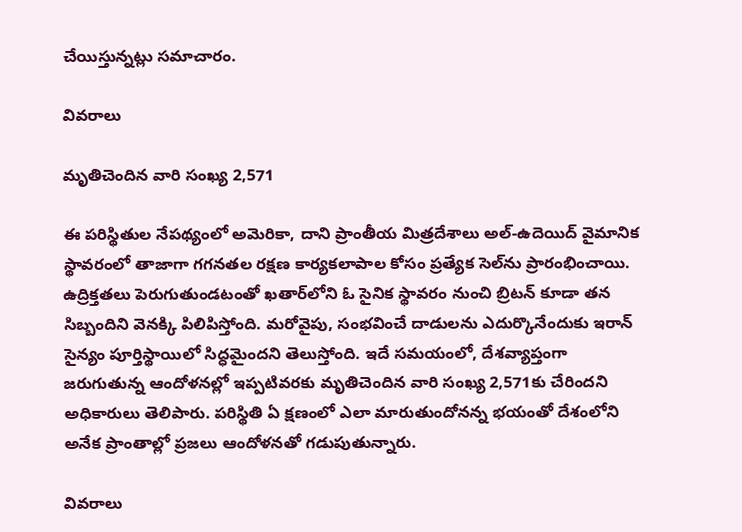చేయిస్తున్నట్లు సమాచారం.

వివరాలు

మృతిచెందిన వారి సంఖ్య 2,571

ఈ పరిస్థితుల నేపథ్యంలో అమెరికా, దాని ప్రాంతీయ మిత్రదేశాలు అల్‌-ఉదెయిద్‌ వైమానిక స్థావరంలో తాజాగా గగనతల రక్షణ కార్యకలాపాల కోసం ప్రత్యేక సెల్‌ను ప్రారంభించాయి. ఉద్రిక్తతలు పెరుగుతుండటంతో ఖతార్‌లోని ఓ సైనిక స్థావరం నుంచి బ్రిటన్‌ కూడా తన సిబ్బందిని వెనక్కి పిలిపిస్తోంది. మరోవైపు, సంభవించే దాడులను ఎదుర్కొనేందుకు ఇరాన్‌ సైన్యం పూర్తిస్థాయిలో సిద్ధమైందని తెలుస్తోంది. ఇదే సమయంలో, దేశవ్యాప్తంగా జరుగుతున్న ఆందోళనల్లో ఇప్పటివరకు మృతిచెందిన వారి సంఖ్య 2,571కు చేరిందని అధికారులు తెలిపారు. పరిస్థితి ఏ క్షణంలో ఎలా మారుతుందోనన్న భయంతో దేశంలోని అనేక ప్రాంతాల్లో ప్రజలు ఆందోళనతో గడుపుతున్నారు.

వివరాలు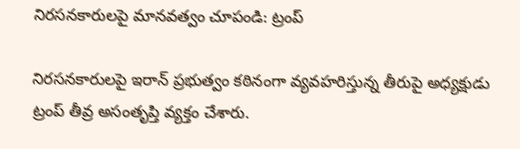నిరసనకారులపై మానవత్వం చూపండి: ట్రంప్‌

నిరసనకారులపై ఇరాన్‌ ప్రభుత్వం కఠినంగా వ్యవహరిస్తున్న తీరుపై అధ్యక్షుడు ట్రంప్‌ తీవ్ర అసంతృప్తి వ్యక్తం చేశారు.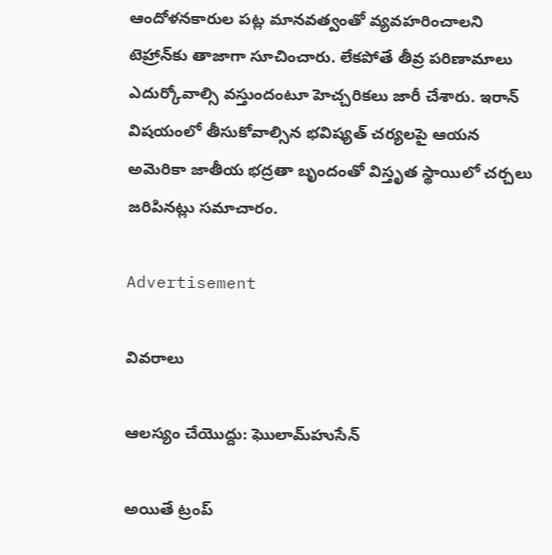ఆందోళనకారుల పట్ల మానవత్వంతో వ్యవహరించాలని టెహ్రాన్‌కు తాజాగా సూచించారు. లేకపోతే తీవ్ర పరిణామాలు ఎదుర్కోవాల్సి వస్తుందంటూ హెచ్చరికలు జారీ చేశారు. ఇరాన్‌ విషయంలో తీసుకోవాల్సిన భవిష్యత్‌ చర్యలపై ఆయన అమెరికా జాతీయ భద్రతా బృందంతో విస్తృత స్థాయిలో చర్చలు జరిపినట్లు సమాచారం.

Advertisement

వివరాలు

ఆలస్యం చేయొద్దు: ఘొలామ్‌హుసేన్‌

అయితే ట్రంప్‌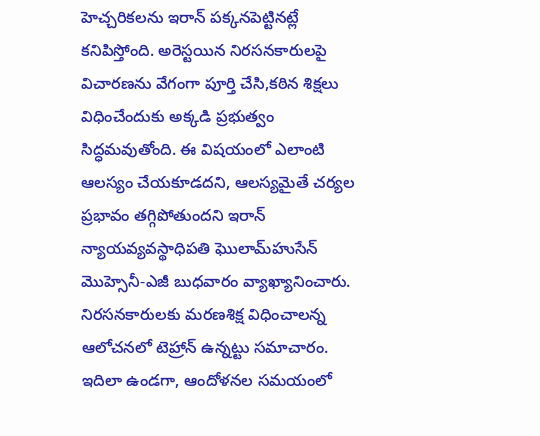హెచ్చరికలను ఇరాన్‌ పక్కనపెట్టినట్లే కనిపిస్తోంది. అరెస్టయిన నిరసనకారులపై విచారణను వేగంగా పూర్తి చేసి,కఠిన శిక్షలు విధించేందుకు అక్కడి ప్రభుత్వం సిద్ధమవుతోంది. ఈ విషయంలో ఎలాంటి ఆలస్యం చేయకూడదని, ఆలస్యమైతే చర్యల ప్రభావం తగ్గిపోతుందని ఇరాన్‌ న్యాయవ్యవస్థాధిపతి ఘొలామ్‌హుసేన్‌ మొహ్సెనీ-ఎజీ బుధవారం వ్యాఖ్యానించారు. నిరసనకారులకు మరణశిక్ష విధించాలన్న ఆలోచనలో టెహ్రాన్‌ ఉన్నట్టు సమాచారం. ఇదిలా ఉండగా, ఆందోళనల సమయంలో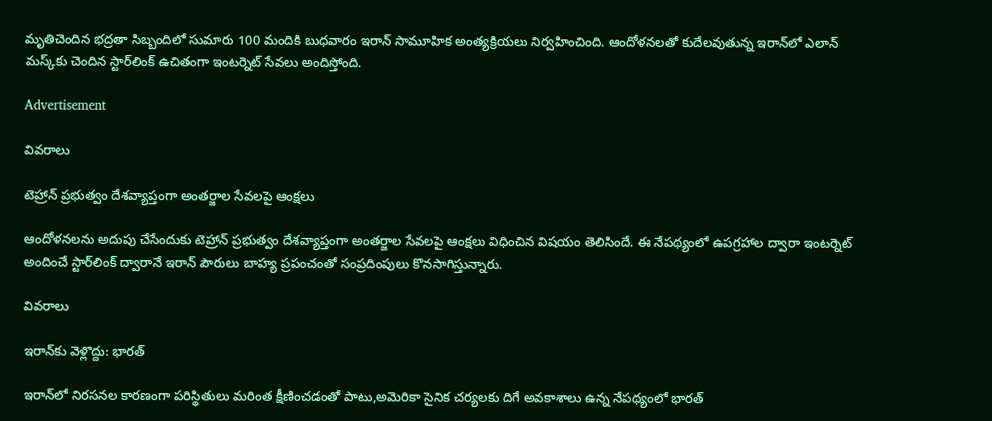మృతిచెందిన భద్రతా సిబ్బందిలో సుమారు 100 మందికి బుధవారం ఇరాన్‌ సామూహిక అంత్యక్రియలు నిర్వహించింది. ఆందోళనలతో కుదేలవుతున్న ఇరాన్‌లో ఎలాన్‌ మస్క్‌కు చెందిన స్టార్‌లింక్‌ ఉచితంగా ఇంటర్నెట్‌ సేవలు అందిస్తోంది.

Advertisement

వివరాలు

టెహ్రాన్‌ ప్రభుత్వం దేశవ్యాప్తంగా అంతర్జాల సేవలపై ఆంక్షలు

ఆందోళనలను అదుపు చేసేందుకు టెహ్రాన్‌ ప్రభుత్వం దేశవ్యాప్తంగా అంతర్జాల సేవలపై ఆంక్షలు విధించిన విషయం తెలిసిందే. ఈ నేపథ్యంలో ఉపగ్రహాల ద్వారా ఇంటర్నెట్‌ అందించే స్టార్‌లింక్‌ ద్వారానే ఇరాన్‌ పౌరులు బాహ్య ప్రపంచంతో సంప్రదింపులు కొనసాగిస్తున్నారు.

వివరాలు

ఇరాన్‌కు వెళ్లొద్దు: భారత్‌

ఇరాన్‌లో నిరసనల కారణంగా పరిస్థితులు మరింత క్షీణించడంతో పాటు,అమెరికా సైనిక చర్యలకు దిగే అవకాశాలు ఉన్న నేపథ్యంలో భారత్‌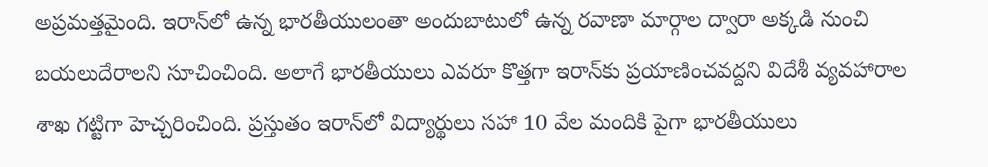అప్రమత్తమైంది. ఇరాన్‌లో ఉన్న భారతీయులంతా అందుబాటులో ఉన్న రవాణా మార్గాల ద్వారా అక్కడి నుంచి బయలుదేరాలని సూచించింది. అలాగే భారతీయులు ఎవరూ కొత్తగా ఇరాన్‌కు ప్రయాణించవద్దని విదేశీ వ్యవహారాల శాఖ గట్టిగా హెచ్చరించింది. ప్రస్తుతం ఇరాన్‌లో విద్యార్థులు సహా 10 వేల మందికి పైగా భారతీయులు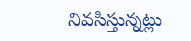నివసిస్తున్నట్లు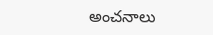అంచనాలు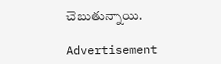చెబుతున్నాయి.

Advertisement